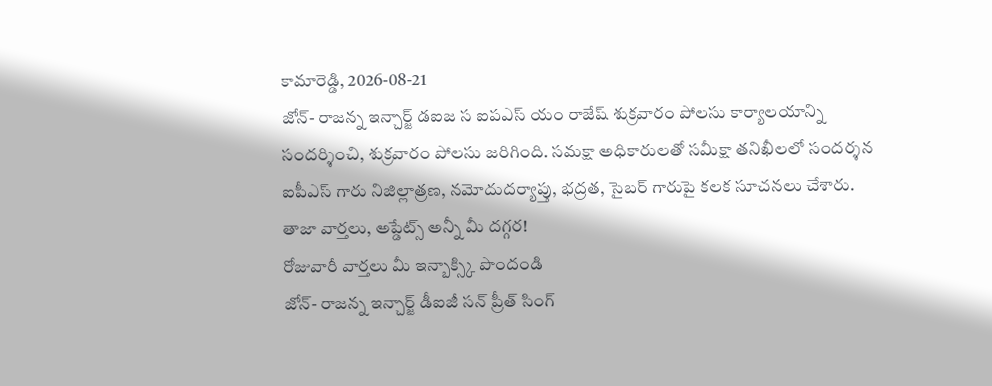కామారెడ్డి, 2026-08-21
జోన్- రాజన్న ఇన్చార్జ్ డఐజ స ఐపఎస్ యం రాజేష్ శుక్రవారం పోలసు కార్యాలయాన్ని సందర్శించి, శుక్రవారం పోలసు జరిగింది. సమక్షా అధికారులతో సమీక్షా తనిఖీలలో సందర్శన ఐపీఎస్ గారు నిజిల్లాత్రణ, నమోదుదర్యాప్తు, భద్రత, సైబర్ గారుపై కలక సూచనలు చేశారు.
తాజా వార్తలు, అప్డేట్స్ అన్నీ మీ దగ్గర!
రోజువారీ వార్తలు మీ ఇన్బాక్స్కి పొందండి
జోన్- రాజన్న ఇన్చార్జ్ డీఐజీ సన్ ప్రీత్ సింగ్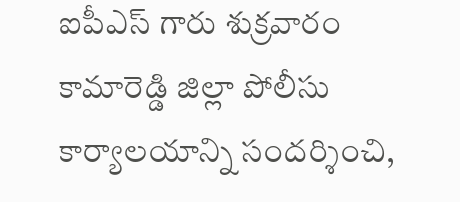ఐపీఎస్ గారు శుక్రవారం కామారెడ్డి జిల్లా పోలీసు కార్యాలయాన్ని సందర్శించి,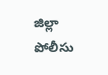జిల్లా పోలీసు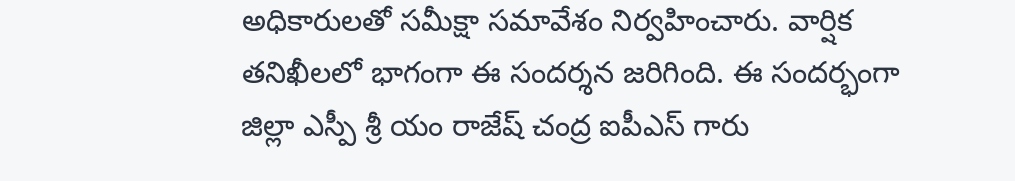అధికారులతో సమీక్షా సమావేశం నిర్వహించారు. వార్షిక తనిఖీలలో భాగంగా ఈ సందర్శన జరిగింది. ఈ సందర్భంగా జిల్లా ఎస్పీ శ్రీ యం రాజేష్ చంద్ర ఐపీఎస్ గారు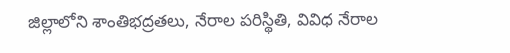జిల్లాలోని శాంతిభద్రతలు, నేరాల పరిస్థితి, వివిధ నేరాల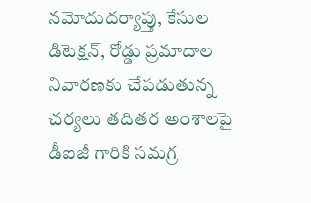నమోదుదర్యాప్తు, కేసుల డిటెక్షన్, రోడ్డు ప్రమాదాల నివారణకు చేపడుతున్న చర్యలు తదితర అంశాలపై డీఐజీ గారికి సమగ్ర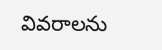వివరాలను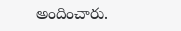అందించారు.